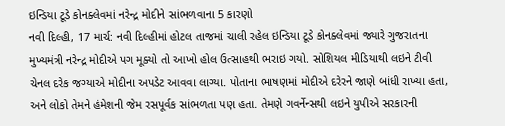ઇન્ડિયા ટૂડે કોનક્લેવમાં નરેન્દ્ર મોદીને સાંભળવાના 5 કારણો
નવી દિલ્હી, 17 માર્ચ: નવી દિલ્હીમાં હોટલ તાજમાં ચાલી રહેલ ઇન્ડિયા ટૂડે કોનક્લેવમાં જ્યારે ગુજરાતના મુખ્યમંત્રી નરેન્દ્ર મોદીએ પગ મૂક્યો તો આખો હોલ ઉત્સાહથી ભરાઇ ગયો. સોશિયલ મીડિયાથી લઇને ટીવી ચેનલ દરેક જગ્યાએ મોદીના અપડેટ આવવા લાગ્યા. પોતાના ભાષણમાં મોદીએ દરેરને જાણે બાંધી રાખ્યા હતા, અને લોકો તેમને હંમેશની જેમ રસપૂર્વક સાંભળતા પણ હતા. તેમણે ગવર્નેન્સથી લઇને યુપીએ સરકારની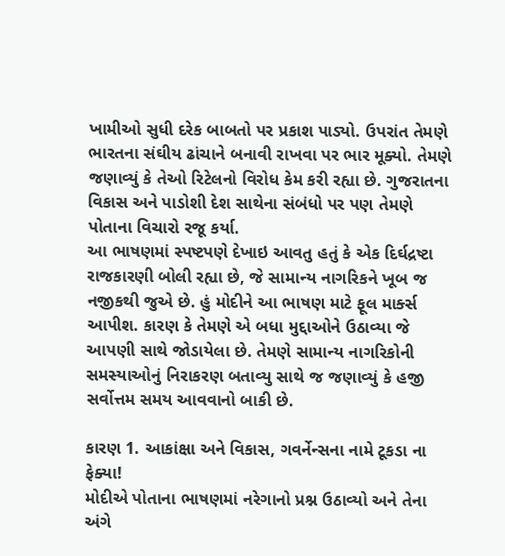ખામીઓ સુધી દરેક બાબતો પર પ્રકાશ પાડ્યો. ઉપરાંત તેમણે ભારતના સંઘીય ઢાંચાને બનાવી રાખવા પર ભાર મૂક્યો. તેમણે જણાવ્યું કે તેઓ રિટેલનો વિરોધ કેમ કરી રહ્યા છે. ગુજરાતના વિકાસ અને પાડોશી દેશ સાથેના સંબંધો પર પણ તેમણે પોતાના વિચારો રજૂ કર્યા.
આ ભાષણમાં સ્પષ્ટપણે દેખાઇ આવતુ હતું કે એક દિર્ઘદ્રષ્ટા રાજકારણી બોલી રહ્યા છે, જે સામાન્ય નાગરિકને ખૂબ જ નજીકથી જુએ છે. હું મોદીને આ ભાષણ માટે ફૂલ માર્ક્સ આપીશ. કારણ કે તેમણે એ બધા મુદ્દાઓને ઉઠાવ્યા જે આપણી સાથે જોડાયેલા છે. તેમણે સામાન્ય નાગરિકોની સમસ્યાઓનું નિરાકરણ બતાવ્યુ સાથે જ જણાવ્યું કે હજી સર્વોત્તમ સમય આવવાનો બાકી છે.

કારણ 1. આકાંક્ષા અને વિકાસ, ગવર્નેન્સના નામે ટૂકડા ના ફેક્યા!
મોદીએ પોતાના ભાષણમાં નરેગાનો પ્રશ્ન ઉઠાવ્યો અને તેના અંગે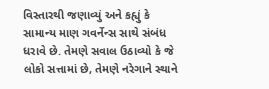વિસ્તારથી જણાવ્યું અને કહ્યું કે સામાન્ય માણ ગવર્નેન્સ સાથે સંબંધ ધરાવે છે. તેમણે સવાલ ઉઠાવ્યો કે જે લોકો સત્તામાં છે, તેમણે નરેગાને સ્થાને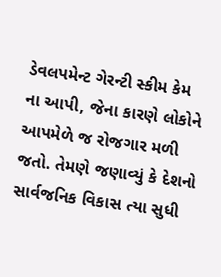ડેવલપમેન્ટ ગેરન્ટી સ્કીમ કેમ ના આપી, જેના કારણે લોકોને આપમેળે જ રોજગાર મળી જતો. તેમણે જણાવ્યું કે દેશનો સાર્વજનિક વિકાસ ત્યા સુધી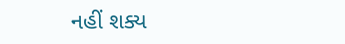નહીં શક્ય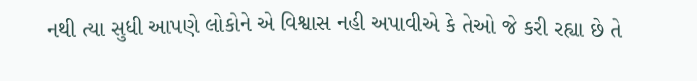નથી ત્યા સુધી આપણે લોકોને એ વિશ્વાસ નહી અપાવીએ કે તેઓ જે કરી રહ્યા છે તે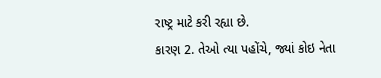રાષ્ટ્ર માટે કરી રહ્યા છે.
કારણ 2. તેઓ ત્યા પહોંચે, જ્યાં કોઇ નેતા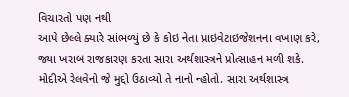વિચારતો પણ નથી
આપે છેલ્લે ક્યારે સાંભળ્યું છે કે કોઇ નેતા પ્રાઇવેટાઇજેશનના વખાણ કરે, જ્યા ખરાબ રાજકારણ કરતા સારા અર્થશાસ્ત્રને પ્રોત્સાહન મળી શકે. મોદીએ રેલવેનો જે મુદ્દો ઉઠાવ્યો તે નાનો ન્હોતો. સારા અર્થશાસ્ત્ર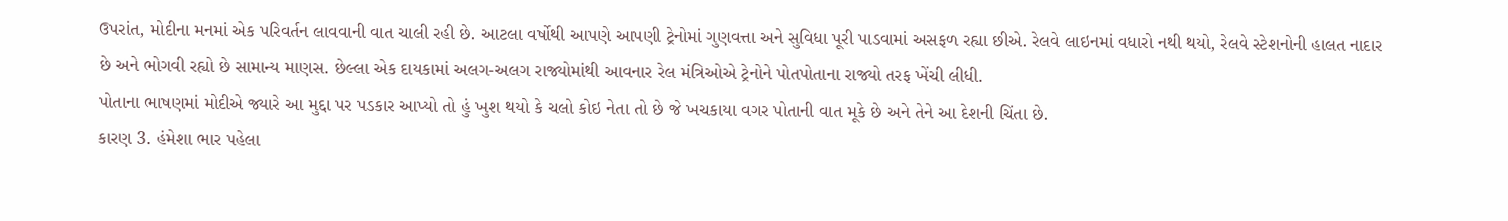ઉપરાંત, મોદીના મનમાં એક પરિવર્તન લાવવાની વાત ચાલી રહી છે. આટલા વર્ષોથી આપણે આપણી ટ્રેનોમાં ગુણવત્તા અને સુવિધા પૂરી પાડવામાં અસફળ રહ્યા છીએ. રેલવે લાઇનમાં વધારો નથી થયો, રેલવે સ્ટેશનોની હાલત નાદાર છે અને ભોગવી રહ્યો છે સામાન્ય માણસ. છેલ્લા એક દાયકામાં અલગ-અલગ રાજ્યોમાંથી આવનાર રેલ મંત્રિઓએ ટ્રેનોને પોતપોતાના રાજ્યો તરફ ખેંચી લીધી.
પોતાના ભાષણમાં મોદીએ જ્યારે આ મુદ્દા પર પડકાર આપ્યો તો હું ખુશ થયો કે ચલો કોઇ નેતા તો છે જે ખચકાયા વગર પોતાની વાત મૂકે છે અને તેને આ દેશની ચિંતા છે.
કારણ 3. હંમેશા ભાર પહેલા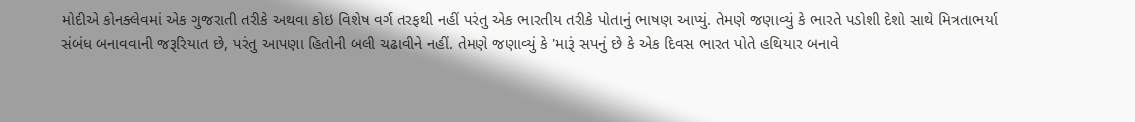મોદીએ કોનક્લેવમાં એક ગુજરાતી તરીકે અથવા કોઇ વિશેષ વર્ગ તરફથી નહીં પરંતુ એક ભારતીય તરીકે પોતાનું ભાષણ આપ્યું. તેમણે જણાવ્યું કે ભારતે પડોશી દેશો સાથે મિત્રતાભર્યા સંબંધ બનાવવાની જરૂરિયાત છે, પરંતુ આપણા હિતોની બલી ચઢાવીને નહીં. તેમણે જણાવ્યું કે 'મારૂં સપનું છે કે એક દિવસ ભારત પોતે હથિયાર બનાવે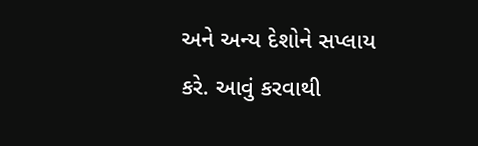અને અન્ય દેશોને સપ્લાય કરે. આવું કરવાથી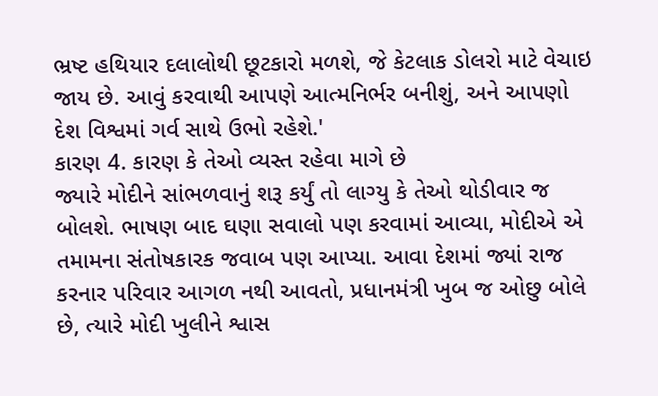ભ્રષ્ટ હથિયાર દલાલોથી છૂટકારો મળશે, જે કેટલાક ડોલરો માટે વેચાઇ જાય છે. આવું કરવાથી આપણે આત્મનિર્ભર બનીશું, અને આપણો દેશ વિશ્વમાં ગર્વ સાથે ઉભો રહેશે.'
કારણ 4. કારણ કે તેઓ વ્યસ્ત રહેવા માગે છે
જ્યારે મોદીને સાંભળવાનું શરૂ કર્યું તો લાગ્યુ કે તેઓ થોડીવાર જ બોલશે. ભાષણ બાદ ઘણા સવાલો પણ કરવામાં આવ્યા, મોદીએ એ તમામના સંતોષકારક જવાબ પણ આપ્યા. આવા દેશમાં જ્યાં રાજ કરનાર પરિવાર આગળ નથી આવતો, પ્રધાનમંત્રી ખુબ જ ઓછુ બોલે છે, ત્યારે મોદી ખુલીને શ્વાસ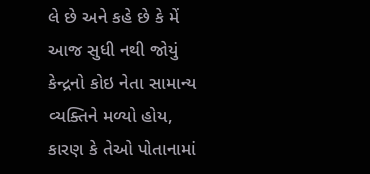લે છે અને કહે છે કે મેં આજ સુધી નથી જોયું કેન્દ્રનો કોઇ નેતા સામાન્ય વ્યક્તિને મળ્યો હોય, કારણ કે તેઓ પોતાનામાં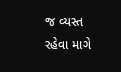જ વ્યસ્ત રહેવા માગે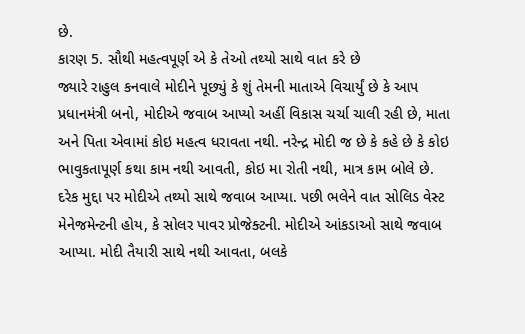છે.
કારણ 5. સૌથી મહત્વપૂર્ણ એ કે તેઓ તથ્યો સાથે વાત કરે છે
જ્યારે રાહુલ કનવાલે મોદીને પૂછ્યું કે શું તેમની માતાએ વિચાર્યું છે કે આપ પ્રધાનમંત્રી બનો, મોદીએ જવાબ આપ્યો અહીં વિકાસ ચર્ચા ચાલી રહી છે, માતા અને પિતા એવામાં કોઇ મહત્વ ધરાવતા નથી. નરેન્દ્ર મોદી જ છે કે કહે છે કે કોઇ ભાવુકતાપૂર્ણ કથા કામ નથી આવતી, કોઇ મા રોતી નથી, માત્ર કામ બોલે છે.
દરેક મુદ્દા પર મોદીએ તથ્યો સાથે જવાબ આપ્યા. પછી ભલેને વાત સોલિડ વેસ્ટ મેનેજમેન્ટની હોય, કે સોલર પાવર પ્રોજેક્ટની. મોદીએ આંકડાઓ સાથે જવાબ આપ્યા. મોદી તૈયારી સાથે નથી આવતા, બલકે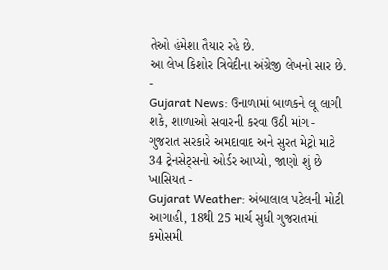તેઓ હંમેશા તૈયાર રહે છે.
આ લેખ કિશોર ત્રિવેદીના અંગ્રેજી લેખનો સાર છે.
-
Gujarat News: ઉનાળામાં બાળકને લૂ લાગી શકે, શાળાઓ સવારની કરવા ઉઠી માંગ -
ગુજરાત સરકારે અમદાવાદ અને સુરત મેટ્રો માટે 34 ટ્રેનસેટ્સનો ઓર્ડર આપ્યો, જાણો શું છે ખાસિયત -
Gujarat Weather: અંબાલાલ પટેલની મોટી આગાહી, 18થી 25 માર્ચ સુધી ગુજરાતમાં કમોસમી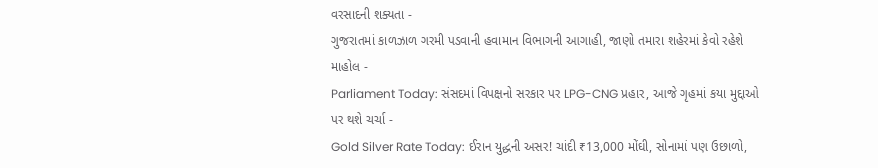વરસાદની શક્યતા -
ગુજરાતમાં કાળઝાળ ગરમી પડવાની હવામાન વિભાગની આગાહી, જાણો તમારા શહેરમાં કેવો રહેશે માહોલ -
Parliament Today: સંસદમાં વિપક્ષનો સરકાર પર LPG-CNG પ્રહાર, આજે ગૃહમાં કયા મુદ્દાઓ પર થશે ચર્ચા -
Gold Silver Rate Today: ઈરાન યુદ્ધની અસર! ચાંદી ₹13,000 મોંઘી, સોનામાં પણ ઉછાળો,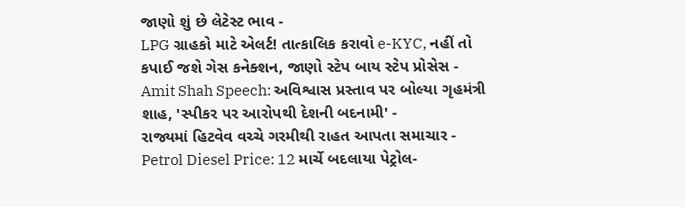જાણો શું છે લેટેસ્ટ ભાવ -
LPG ગ્રાહકો માટે એલર્ટ! તાત્કાલિક કરાવો e-KYC, નહીં તો કપાઈ જશે ગેસ કનેક્શન, જાણો સ્ટેપ બાય સ્ટેપ પ્રોસેસ -
Amit Shah Speech: અવિશ્વાસ પ્રસ્તાવ પર બોલ્યા ગૃહમંત્રી શાહ, 'સ્પીકર પર આરોપથી દેશની બદનામી' -
રાજ્યમાં હિટવેવ વચ્ચે ગરમીથી રાહત આપતા સમાચાર -
Petrol Diesel Price: 12 માર્ચે બદલાયા પેટ્રોલ-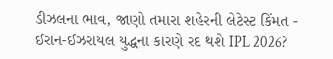ડીઝલના ભાવ, જાણો તમારા શહેરની લેટેસ્ટ કિંમત -
ઈરાન-ઈઝરાયલ યુદ્ધના કારણે રદ થશે IPL 2026?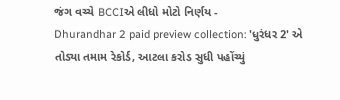જંગ વચ્ચે BCCIએ લીધો મોટો નિર્ણય -
Dhurandhar 2 paid preview collection: 'ધુરંધર 2' એ તોડ્યા તમામ રેકોર્ડ, આટલા કરોડ સુધી પહોંચ્યું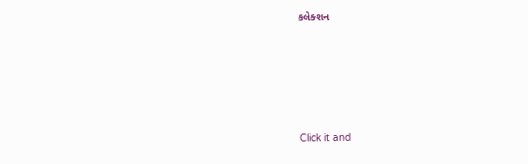કલેક્શન










Click it and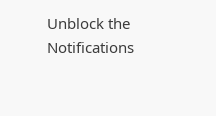Unblock the Notifications